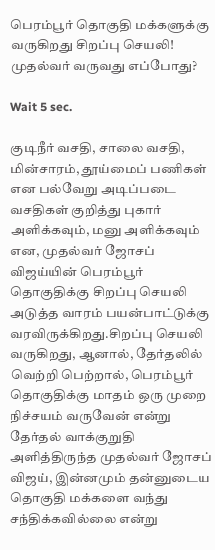பெரம்பூர் தொகுதி மக்களுக்கு வருகிறது சிறப்பு செயலி! முதல்வர் வருவது எப்போது?

Wait 5 sec.

குடிநீர் வசதி, சாலை வசதி, மின்சாரம், தூய்மைப் பணிகள் என பல்வேறு அடிப்படை வசதிகள் குறித்து புகார் அளிக்கவும், மனு அளிக்கவும் என, முதல்வர் ஜோசப் விஜய்யின் பெரம்பூர் தொகுதிக்கு சிறப்பு செயலி அடுத்த வாரம் பயன்பாட்டுக்கு வரவிருக்கிறது.சிறப்பு செயலி வருகிறது, ஆனால், தேர்தலில் வெற்றி பெற்றால், பெரம்பூர் தொகுதிக்கு மாதம் ஒரு முறை நிச்சயம் வருவேன் என்று தேர்தல் வாக்குறுதி அளித்திருந்த முதல்வர் ஜோசப் விஜய், இன்னமும் தன்னுடைய தொகுதி மக்களை வந்து சந்திக்கவில்லை என்று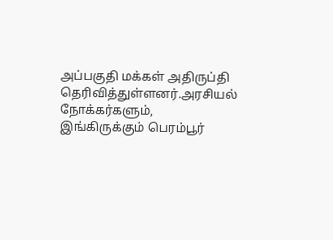அப்பகுதி மக்கள் அதிருப்தி தெரிவித்துள்ளனர்.அரசியல் நோக்கர்களும், இங்கிருக்கும் பெரம்பூர்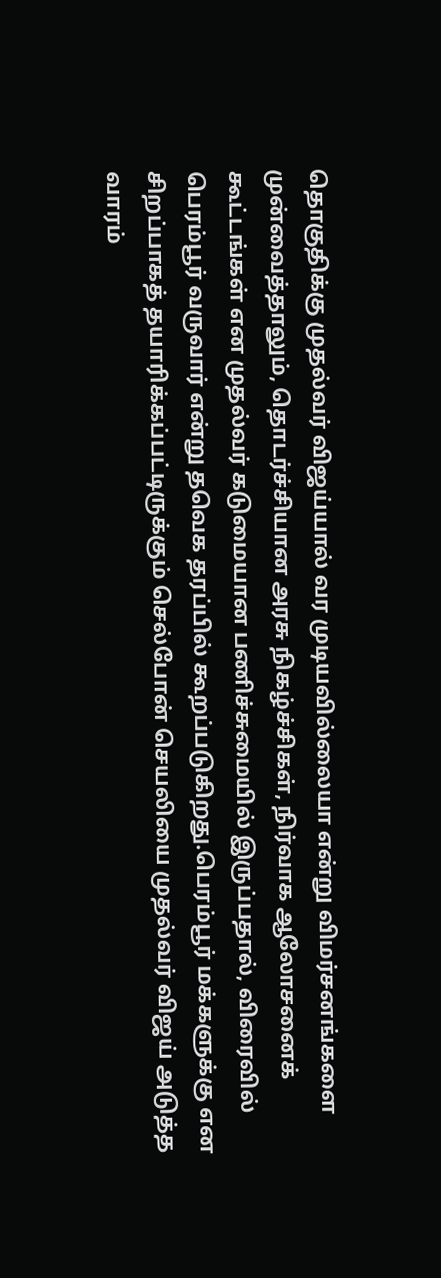தொகுதிக்கு முதல்வர் விஜய்யால் வர முடியவில்லையா என்று விமர்சனங்களை முன்வைத்தாலும், தொடர்ச்சியான அரசு நிகழ்ச்சிகள், நிர்வாக ஆலோசனைக் கூட்டங்கள் என முதல்வர் கடுமையான பணிச்சுமையில் இருப்பதால், விரைவில் பெரம்பூர் வருவார் என்று தவெக தரப்பில் கூறப்படுகிறது.பெரம்பூர் மக்களுக்கு என சிறப்பாகத் தயாரிக்கப்பட்டிருக்கும் செல்போன் செயலியை முதல்வர் விஜய் அடுத்த வாரம்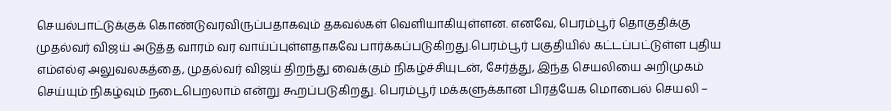செயல்பாட்டுக்குக் கொண்டுவரவிருப்பதாகவும் தகவல்கள் வெளியாகியுள்ளன. எனவே, பெரம்பூர் தொகுதிக்கு முதல்வர் விஜய் அடுத்த வாரம் வர வாய்ப்புள்ளதாகவே பார்க்கப்படுகிறது.பெரம்பூர் பகுதியில் கட்டப்பட்டுள்ள புதிய எம்எல்ஏ அலுவலகத்தை, முதல்வர் விஜய் திறந்து வைக்கும் நிகழ்ச்சியுடன், சேர்த்து, இந்த செயலியை அறிமுகம் செய்யும் நிகழ்வும் நடைபெறலாம் என்று கூறப்படுகிறது. பெரம்பூர் மக்களுக்கான பிரத்யேக மொபைல் செயலி –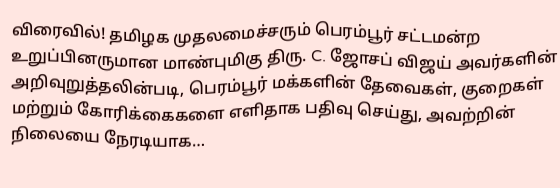விரைவில்! தமிழக முதலமைச்சரும் பெரம்பூர் சட்டமன்ற உறுப்பினருமான மாண்புமிகு திரு. C. ஜோசப் விஜய் அவர்களின் அறிவுறுத்தலின்படி, பெரம்பூர் மக்களின் தேவைகள், குறைகள் மற்றும் கோரிக்கைகளை எளிதாக பதிவு செய்து, அவற்றின் நிலையை நேரடியாக…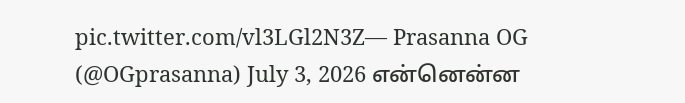pic.twitter.com/vl3LGl2N3Z— Prasanna OG (@OGprasanna) July 3, 2026 என்னென்ன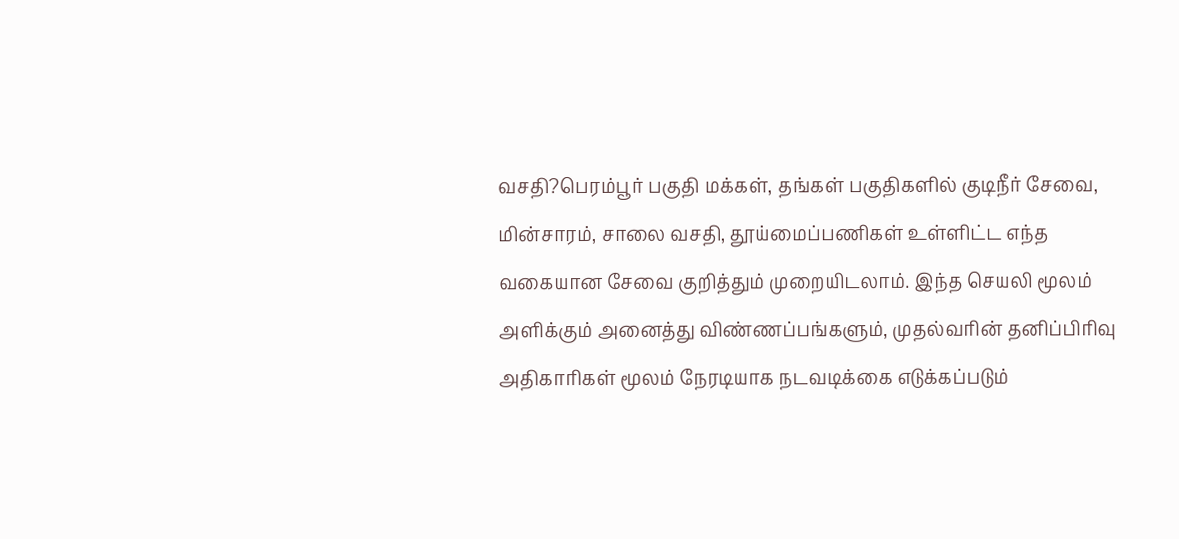வசதி?பெரம்பூர் பகுதி மக்கள், தங்கள் பகுதிகளில் குடிநீர் சேவை, மின்சாரம், சாலை வசதி, தூய்மைப்பணிகள் உள்ளிட்ட எந்த வகையான சேவை குறித்தும் முறையிடலாம். இந்த செயலி மூலம் அளிக்கும் அனைத்து விண்ணப்பங்களும், முதல்வரின் தனிப்பிரிவு அதிகாரிகள் மூலம் நேரடியாக நடவடிக்கை எடுக்கப்படும்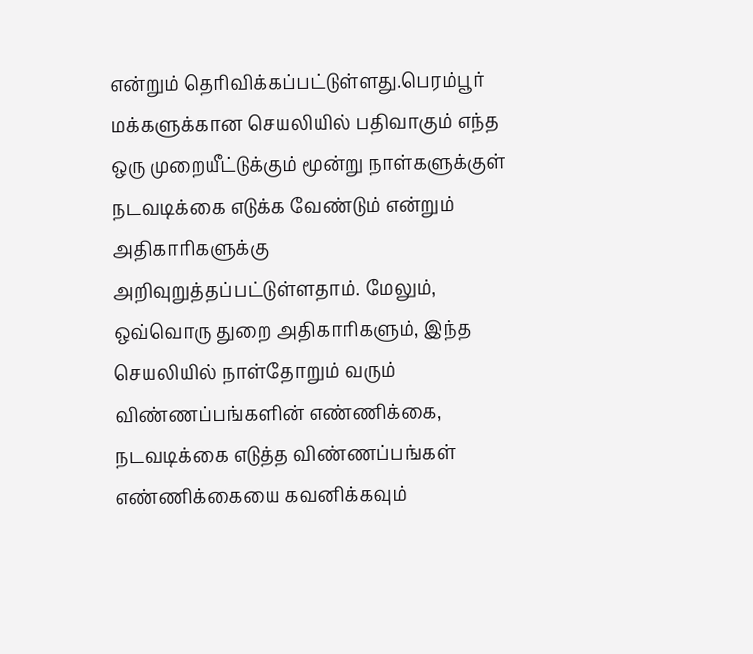என்றும் தெரிவிக்கப்பட்டுள்ளது.பெரம்பூர் மக்களுக்கான செயலியில் பதிவாகும் எந்த ஒரு முறையீட்டுக்கும் மூன்று நாள்களுக்குள் நடவடிக்கை எடுக்க வேண்டும் என்றும் அதிகாரிகளுக்கு அறிவுறுத்தப்பட்டுள்ளதாம். மேலும், ஒவ்வொரு துறை அதிகாரிகளும், இந்த செயலியில் நாள்தோறும் வரும் விண்ணப்பங்களின் எண்ணிக்கை, நடவடிக்கை எடுத்த விண்ணப்பங்கள் எண்ணிக்கையை கவனிக்கவும்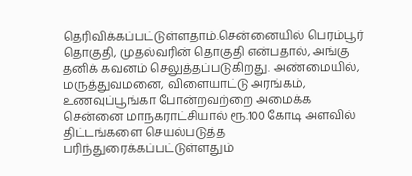தெரிவிக்கப்பட்டுள்ளதாம்.சென்னையில் பெரம்பூர் தொகுதி, முதல்வரின் தொகுதி என்பதால், அங்கு தனிக் கவனம் செலுத்தப்படுகிறது. அண்மையில், மருத்துவமனை, விளையாட்டு அரங்கம், உணவுப்பூங்கா போன்றவற்றை அமைக்க சென்னை மாநகராட்சியால் ரூ.100 கோடி அளவில் திட்டங்களை செயல்படுத்த பரிந்துரைக்கப்பட்டுள்ளதும்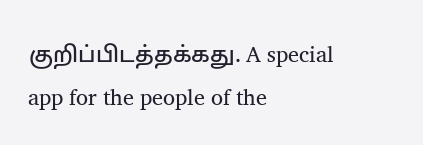குறிப்பிடத்தக்கது. A special app for the people of the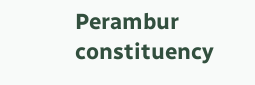Perambur constituency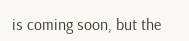is coming soon, but the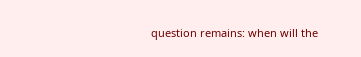question remains: when will the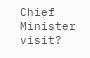Chief Minister visit?